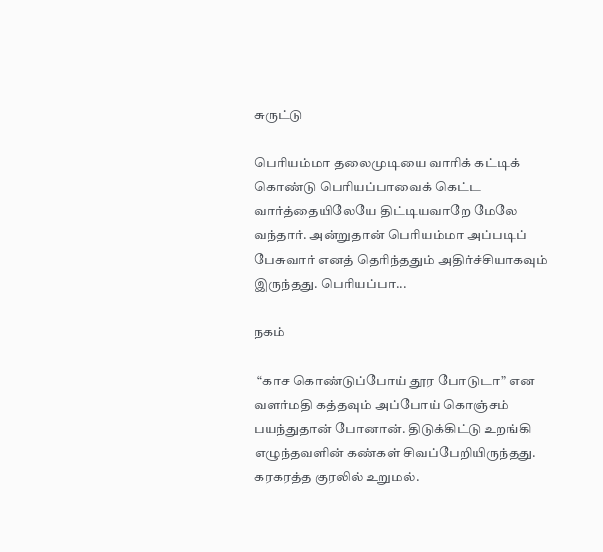சுருட்டு

பெரியம்மா தலைமுடியை வாரிக் கட்டிக் கொண்டு பெரியப்பாவைக் கெட்ட வார்த்தையிலேயே திட்டியவாறே மேலே வந்தார். அன்றுதான் பெரியம்மா அப்படிப் பேசுவார் எனத் தெரிந்ததும் அதிர்ச்சியாகவும் இருந்தது. பெரியப்பா...

நகம்

 “காச கொண்டுப்போய் தூர போடுடா” என வளர்மதி கத்தவும் அப்போய் கொஞ்சம் பயந்துதான் போனான். திடுக்கிட்டு உறங்கி எழுந்தவளின் கண்கள் சிவப்பேறியிருந்தது. கரகரத்த குரலில் உறுமல்.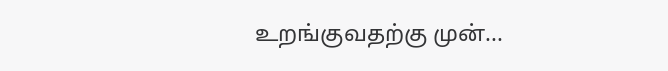உறங்குவதற்கு முன்...